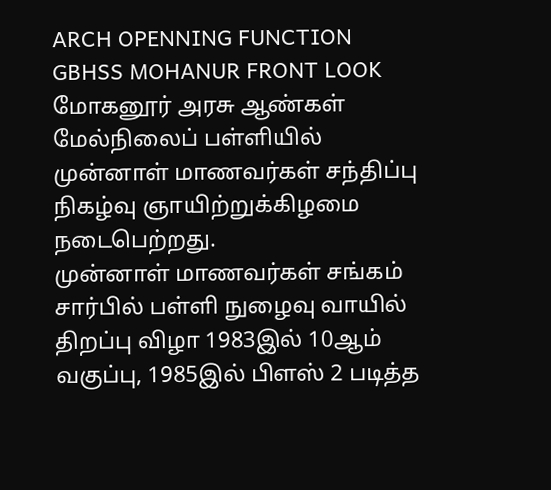ARCH OPENNING FUNCTION
GBHSS MOHANUR FRONT LOOK
மோகனூர் அரசு ஆண்கள் மேல்நிலைப் பள்ளியில் முன்னாள் மாணவர்கள் சந்திப்பு நிகழ்வு ஞாயிற்றுக்கிழமை நடைபெற்றது.
முன்னாள் மாணவர்கள் சங்கம் சார்பில் பள்ளி நுழைவு வாயில் திறப்பு விழா 1983இல் 10ஆம் வகுப்பு, 1985இல் பிளஸ் 2 படித்த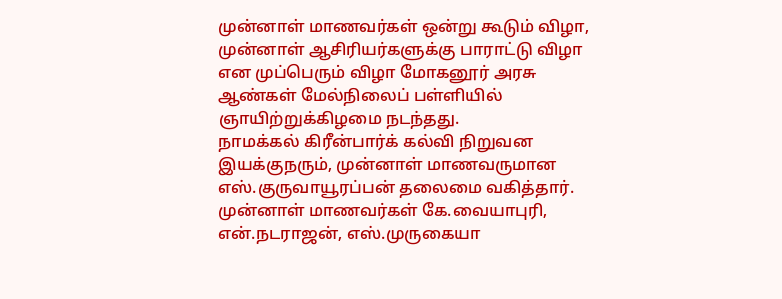முன்னாள் மாணவர்கள் ஒன்று கூடும் விழா, முன்னாள் ஆசிரியர்களுக்கு பாராட்டு விழா என முப்பெரும் விழா மோகனூர் அரசு ஆண்கள் மேல்நிலைப் பள்ளியில் ஞாயிற்றுக்கிழமை நடந்தது.
நாமக்கல் கிரீன்பார்க் கல்வி நிறுவன இயக்குநரும், முன்னாள் மாணவருமான எஸ்.குருவாயூரப்பன் தலைமை வகித்தார். முன்னாள் மாணவர்கள் கே.வையாபுரி, என்.நடராஜன், எஸ்.முருகையா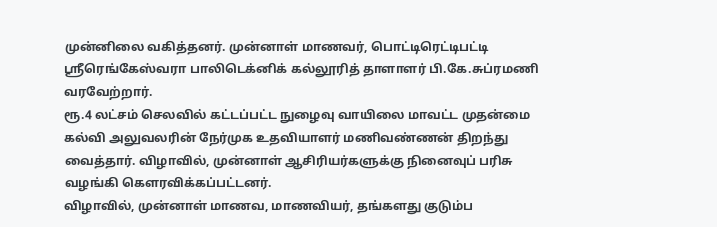முன்னிலை வகித்தனர். முன்னாள் மாணவர், பொட்டிரெட்டிபட்டி ஸ்ரீரெங்கேஸ்வரா பாலிடெக்னிக் கல்லூரித் தாளாளர் பி.கே.சுப்ரமணி வரவேற்றார்.
ரூ.4 லட்சம் செலவில் கட்டப்பட்ட நுழைவு வாயிலை மாவட்ட முதன்மை கல்வி அலுவலரின் நேர்முக உதவியாளர் மணிவண்ணன் திறந்து வைத்தார். விழாவில், முன்னாள் ஆசிரியர்களுக்கு நினைவுப் பரிசு வழங்கி கெளரவிக்கப்பட்டனர்.
விழாவில், முன்னாள் மாணவ, மாணவியர், தங்களது குடும்ப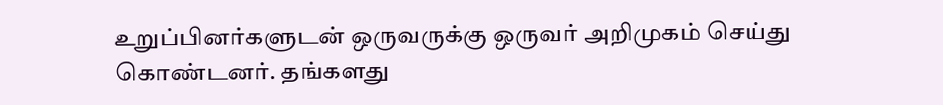உறுப்பினர்களுடன் ஒருவருக்கு ஒருவர் அறிமுகம் செய்து கொண்டனர். தங்களது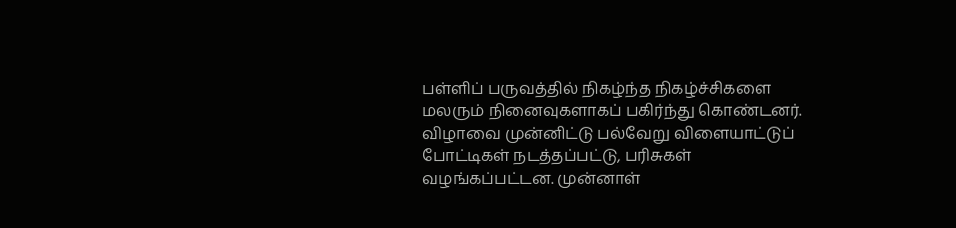பள்ளிப் பருவத்தில் நிகழ்ந்த நிகழ்ச்சிகளை மலரும் நினைவுகளாகப் பகிர்ந்து கொண்டனர். விழாவை முன்னிட்டு பல்வேறு விளையாட்டுப் போட்டிகள் நடத்தப்பட்டு, பரிசுகள் வழங்கப்பட்டன. முன்னாள்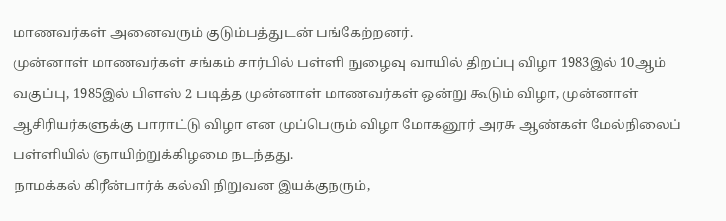மாணவர்கள் அனைவரும் குடும்பத்துடன் பங்கேற்றனர்.
முன்னாள் மாணவர்கள் சங்கம் சார்பில் பள்ளி நுழைவு வாயில் திறப்பு விழா 1983இல் 10ஆம் வகுப்பு, 1985இல் பிளஸ் 2 படித்த முன்னாள் மாணவர்கள் ஒன்று கூடும் விழா, முன்னாள் ஆசிரியர்களுக்கு பாராட்டு விழா என முப்பெரும் விழா மோகனூர் அரசு ஆண்கள் மேல்நிலைப் பள்ளியில் ஞாயிற்றுக்கிழமை நடந்தது.
நாமக்கல் கிரீன்பார்க் கல்வி நிறுவன இயக்குநரும்,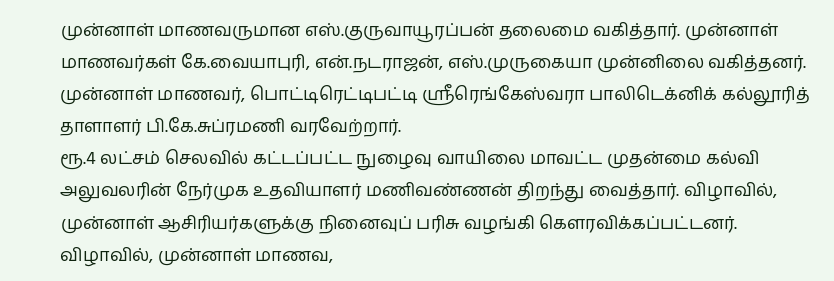முன்னாள் மாணவருமான எஸ்.குருவாயூரப்பன் தலைமை வகித்தார். முன்னாள் மாணவர்கள் கே.வையாபுரி, என்.நடராஜன், எஸ்.முருகையா முன்னிலை வகித்தனர். முன்னாள் மாணவர், பொட்டிரெட்டிபட்டி ஸ்ரீரெங்கேஸ்வரா பாலிடெக்னிக் கல்லூரித் தாளாளர் பி.கே.சுப்ரமணி வரவேற்றார்.
ரூ.4 லட்சம் செலவில் கட்டப்பட்ட நுழைவு வாயிலை மாவட்ட முதன்மை கல்வி அலுவலரின் நேர்முக உதவியாளர் மணிவண்ணன் திறந்து வைத்தார். விழாவில், முன்னாள் ஆசிரியர்களுக்கு நினைவுப் பரிசு வழங்கி கெளரவிக்கப்பட்டனர்.
விழாவில், முன்னாள் மாணவ,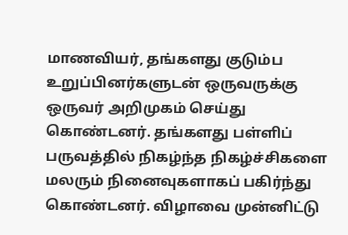மாணவியர், தங்களது குடும்ப உறுப்பினர்களுடன் ஒருவருக்கு ஒருவர் அறிமுகம் செய்து கொண்டனர். தங்களது பள்ளிப் பருவத்தில் நிகழ்ந்த நிகழ்ச்சிகளை மலரும் நினைவுகளாகப் பகிர்ந்து கொண்டனர். விழாவை முன்னிட்டு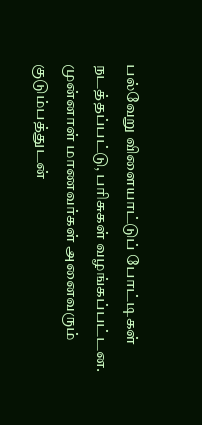பல்வேறு விளையாட்டுப் போட்டிகள் நடத்தப்பட்டு, பரிசுகள் வழங்கப்பட்டன. முன்னாள் மாணவர்கள் அனைவரும் குடும்பத்துடன்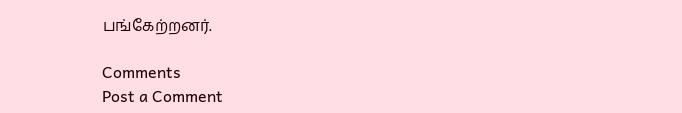பங்கேற்றனர்.

Comments
Post a Comment